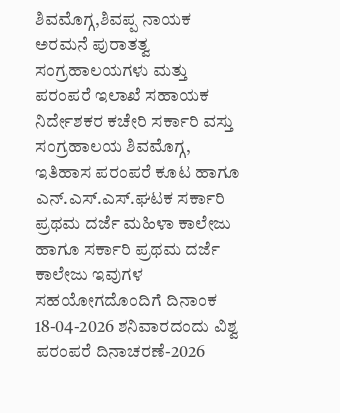ಶಿವಮೊಗ್ಗ,ಶಿವಪ್ಪ ನಾಯಕ ಅರಮನೆ ಪುರಾತತ್ವ ಸಂಗ್ರಹಾಲಯಗಳು ಮತ್ತು ಪರಂಪರೆ ಇಲಾಖೆ ಸಹಾಯಕ ನಿರ್ದೇಶಕರ ಕಚೇರಿ ಸರ್ಕಾರಿ ವಸ್ತು ಸಂಗ್ರಹಾಲಯ ಶಿವಮೊಗ್ಗ, ಇತಿಹಾಸ ಪರಂಪರೆ ಕೂಟ ಹಾಗೂ ಎನ್.ಎಸ್.ಎಸ್.ಘಟಕ ಸರ್ಕಾರಿ ಪ್ರಥಮ ದರ್ಜೆ ಮಹಿಳಾ ಕಾಲೇಜು ಹಾಗೂ ಸರ್ಕಾರಿ ಪ್ರಥಮ ದರ್ಜೆ ಕಾಲೇಜು ಇವುಗಳ ಸಹಯೋಗದೊಂದಿಗೆ ದಿನಾಂಕ 18-04-2026 ಶನಿವಾರದಂದು ವಿಶ್ವ ಪರಂಪರೆ ದಿನಾಚರಣೆ-2026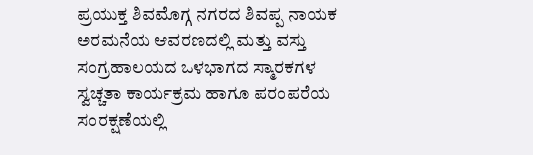ಪ್ರಯುಕ್ತ ಶಿವಮೊಗ್ಗ ನಗರದ ಶಿವಪ್ಪ ನಾಯಕ ಅರಮನೆಯ ಆವರಣದಲ್ಲಿ ಮತ್ತು ವಸ್ತು ಸಂಗ್ರಹಾಲಯದ ಒಳಭಾಗದ ಸ್ಮಾರಕಗಳ ಸ್ವಚ್ಚತಾ ಕಾರ್ಯಕ್ರಮ ಹಾಗೂ ಪರಂಪರೆಯ ಸಂರಕ್ಷಣೆಯಲ್ಲಿ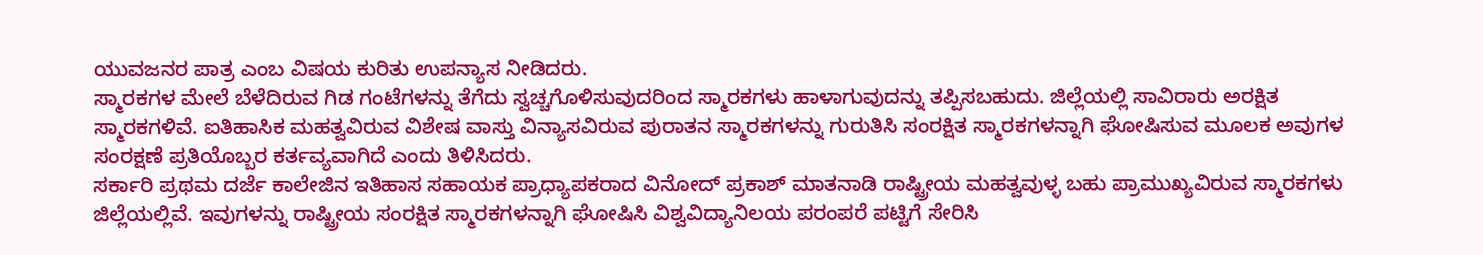ಯುವಜನರ ಪಾತ್ರ ಎಂಬ ವಿಷಯ ಕುರಿತು ಉಪನ್ಯಾಸ ನೀಡಿದರು.
ಸ್ಮಾರಕಗಳ ಮೇಲೆ ಬೆಳೆದಿರುವ ಗಿಡ ಗಂಟೆಗಳನ್ನು ತೆಗೆದು ಸ್ವಚ್ಚಗೊಳಿಸುವುದರಿಂದ ಸ್ಮಾರಕಗಳು ಹಾಳಾಗುವುದನ್ನು ತಪ್ಪಿಸಬಹುದು. ಜಿಲ್ಲೆಯಲ್ಲಿ ಸಾವಿರಾರು ಅರಕ್ಷಿತ ಸ್ಮಾರಕಗಳಿವೆ. ಐತಿಹಾಸಿಕ ಮಹತ್ವವಿರುವ ವಿಶೇಷ ವಾಸ್ತು ವಿನ್ಯಾಸವಿರುವ ಪುರಾತನ ಸ್ಮಾರಕಗಳನ್ನು ಗುರುತಿಸಿ ಸಂರಕ್ಷಿತ ಸ್ಮಾರಕಗಳನ್ನಾಗಿ ಘೋಷಿಸುವ ಮೂಲಕ ಅವುಗಳ ಸಂರಕ್ಷಣೆ ಪ್ರತಿಯೊಬ್ಬರ ಕರ್ತವ್ಯವಾಗಿದೆ ಎಂದು ತಿಳಿಸಿದರು.
ಸರ್ಕಾರಿ ಪ್ರಥಮ ದರ್ಜೆ ಕಾಲೇಜಿನ ಇತಿಹಾಸ ಸಹಾಯಕ ಪ್ರಾಧ್ಯಾಪಕರಾದ ವಿನೋದ್ ಪ್ರಕಾಶ್ ಮಾತನಾಡಿ ರಾಷ್ಟ್ರೀಯ ಮಹತ್ವವುಳ್ಳ ಬಹು ಪ್ರಾಮುಖ್ಯವಿರುವ ಸ್ಮಾರಕಗಳು ಜಿಲ್ಲೆಯಲ್ಲಿವೆ. ಇವುಗಳನ್ನು ರಾಷ್ಟ್ರೀಯ ಸಂರಕ್ಷಿತ ಸ್ಮಾರಕಗಳನ್ನಾಗಿ ಘೋಷಿಸಿ ವಿಶ್ವವಿದ್ಯಾನಿಲಯ ಪರಂಪರೆ ಪಟ್ಟಿಗೆ ಸೇರಿಸಿ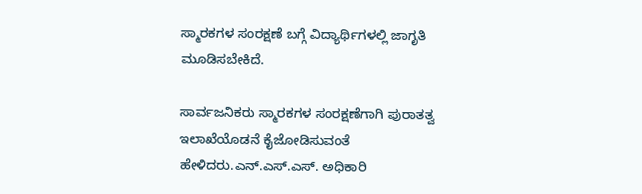ಸ್ಮಾರಕಗಳ ಸಂರಕ್ಷಣೆ ಬಗ್ಗೆ ವಿದ್ಯಾರ್ಥಿಗಳಲ್ಲಿ ಜಾಗೃತಿ ಮೂಡಿಸಬೇಕಿದೆ.

ಸಾರ್ವಜನಿಕರು ಸ್ಮಾರಕಗಳ ಸಂರಕ್ಷಣೆಗಾಗಿ ಪುರಾತತ್ವ ಇಲಾಖೆಯೊಡನೆ ಕೈಜೋಡಿಸುವಂತೆ ಹೇಳಿದರು.ಎನ್.ಎಸ್.ಎಸ್. ಅಧಿಕಾರಿ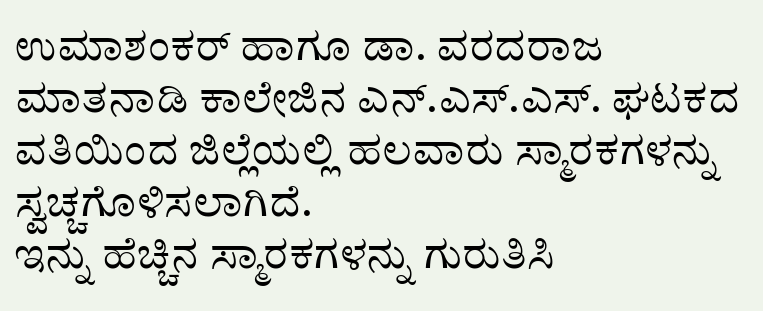ಉಮಾಶಂಕರ್ ಹಾಗೂ ಡಾ. ವರದರಾಜ ಮಾತನಾಡಿ ಕಾಲೇಜಿನ ಎನ್.ಎಸ್.ಎಸ್. ಘಟಕದ ವತಿಯಿಂದ ಜಿಲ್ಲೆಯಲ್ಲಿ ಹಲವಾರು ಸ್ಮಾರಕಗಳನ್ನು ಸ್ವಚ್ಚಗೊಳಿಸಲಾಗಿದೆ.
ಇನ್ನು ಹೆಚ್ಚಿನ ಸ್ಮಾರಕಗಳನ್ನು ಗುರುತಿಸಿ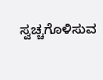ಸ್ವಚ್ಚಗೊಳಿಸುವ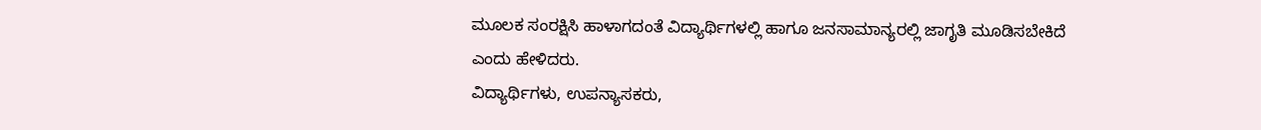ಮೂಲಕ ಸಂರಕ್ಷಿಸಿ ಹಾಳಾಗದಂತೆ ವಿದ್ಯಾರ್ಥಿಗಳಲ್ಲಿ ಹಾಗೂ ಜನಸಾಮಾನ್ಯರಲ್ಲಿ ಜಾಗೃತಿ ಮೂಡಿಸಬೇಕಿದೆ ಎಂದು ಹೇಳಿದರು.
ವಿದ್ಯಾರ್ಥಿಗಳು, ಉಪನ್ಯಾಸಕರು,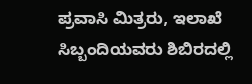ಪ್ರವಾಸಿ ಮಿತ್ರರು, ಇಲಾಖೆ ಸಿಬ್ಬಂದಿಯವರು ಶಿಬಿರದಲ್ಲಿ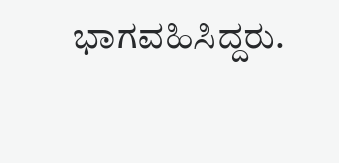ಭಾಗವಹಿಸಿದ್ದರು.